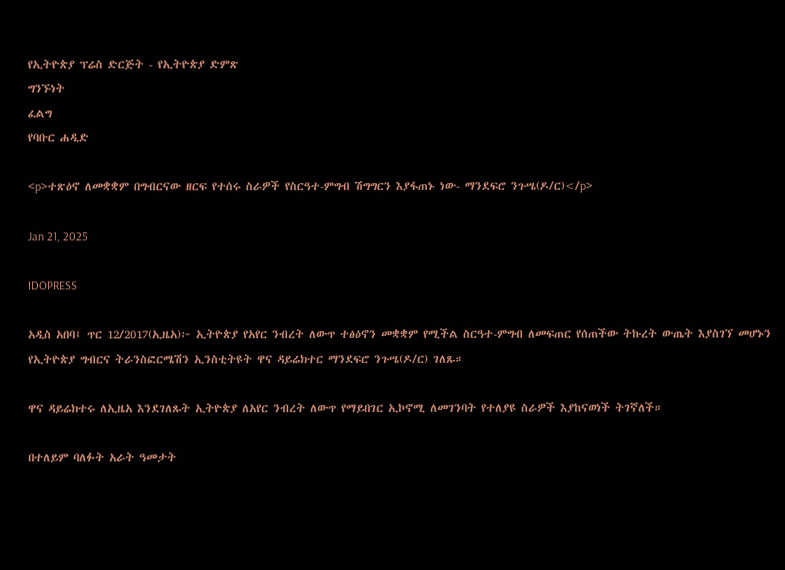የኢትዮጵያ ፕሬስ ድርጅት - የኢትዮጵያ ድምጽ
ግንኙነት
ፈልግ
የባቡር ሐዲድ

<p>ተጽዕኖ ለመቋቋም በግብርናው ዘርፍ የተሰሩ ስራዎች የስርዓተ-ምግብ ሽግግርን እያፋጠኑ ነው- ማንደፍሮ ንጉሤ(ዶ/ር)</p>

Jan 21, 2025

IDOPRESS

አዲስ አበባ፤ ጥር 12/2017(ኢዜአ)፦ ኢትዮጵያ የአየር ንብረት ለውጥ ተፅዕኖን መቋቋም የሚችል ስርዓተ-ምግብ ለመፍጠር የሰጠችው ትኩረት ውጤት እያስገኘ መሆኑን የኢትዮጵያ ግብርና ትራንስፎርሜሽን ኢንስቲትዩት ዋና ዳይሬክተር ማንደፍሮ ንጉሤ(ዶ/ር) ገለጹ።

ዋና ዳይሬክተሩ ለኢዜአ እንደገለጹት ኢትዮጵያ ለአየር ንብረት ለውጥ የማይበገር ኢኮኖሚ ለመገንባት የተለያዩ ስራዎች እያከናወነች ትገኛለች።

በተለይም ባለፉት አራት ዓመታት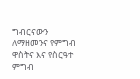ግብርናውን ለማዘመንና የምግብ ዋስትና እና የስርዓተ ምግብ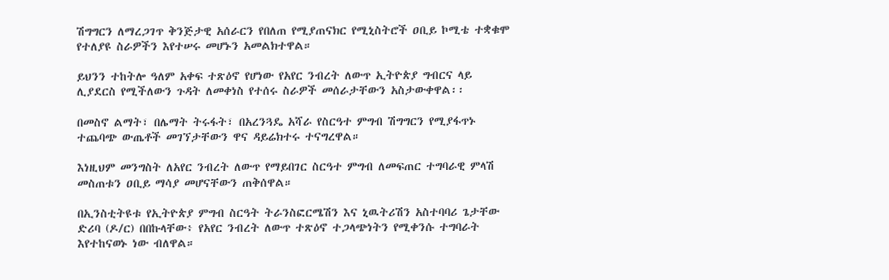ሽግግርን ለማረጋገጥ ቅንጅታዊ አሰራርን የበለጠ የሚያጠናክር የሚኒስትሮች ዐቢይ ኮሚቴ ተቋቁሞ የተለያዩ ስራዎችን እየተሠሩ መሆኑን አመልክተዋል።

ይህንን ተከትሎ ዓለም አቀፍ ተጽዕኖ የሆነው የአየር ንብረት ለውጥ ኢትዮጵያ ግብርና ላይ ሊያደርስ የሚችለውን ጉዳት ለመቀነስ የተሰሩ ስራዎች መሰራታቸውን አስታውቀዋል፡፡

በመስኖ ልማት፣ በሌማት ትሩፋት፣ በአረንጓዴ አሻራ የስርዓተ ምግብ ሽግግርን የሚያፋጥኑ ተጨባጭ ውጤቶች መገኘታቸውን ዋና ዳይሬክተሩ ተናግረዋል።

እነዚህም መንግስት ለአየር ንብረት ለውጥ የማይበገር ስርዓተ ምግብ ለመፍጠር ተግባራዊ ምላሽ መስጠቱን ዐቢይ ማሳያ መሆናቸውን ጠቅሰዋል።

በኢንስቲትዩቱ የኢትዮጵያ ምግብ ስርዓት ትራንስፎርሜሽን እና ኒዉትሪሽን አስተባባሪ ጌታቸው ድሪባ (ዶ/ር) በበኩላቸው፥ የአየር ንብረት ለውጥ ተጽዕኖ ተጋላጭነትን የሚቀንሱ ተግባራት እየተከናወኑ ነው ብለዋል።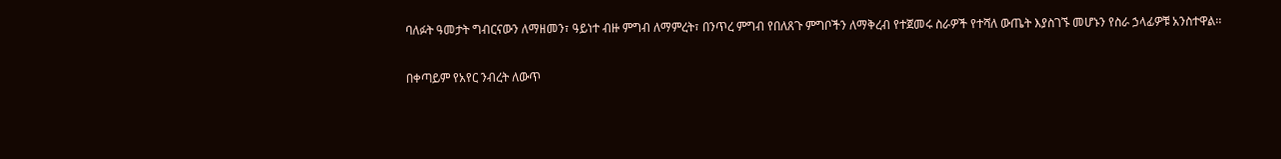ባለፉት ዓመታት ግብርናውን ለማዘመን፣ ዓይነተ ብዙ ምግብ ለማምረት፣ በንጥረ ምግብ የበለጸጉ ምግቦችን ለማቅረብ የተጀመሩ ስራዎች የተሻለ ውጤት እያስገኙ መሆኑን የስራ ኃላፊዎቹ አንስተዋል፡፡

በቀጣይም የአየር ንብረት ለውጥ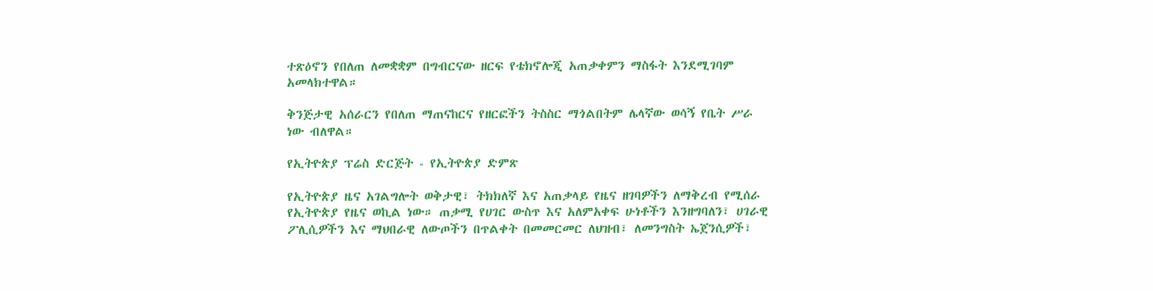ተጽዕኖን የበለጠ ለመቋቋም በግብርናው ዘርፍ የቴክኖሎጂ አጠቃቀምን ማስፋት እንደሚገባም አመላክተዋል።

ቅንጅታዊ አሰራርን የበለጠ ማጠናከርና የዘርፎችን ትስስር ማጎልበትም ሌላኛው ወሳኝ የቤት ሥራ ነው ብለዋል።

የኢትዮጵያ ፕሬስ ድርጅት - የኢትዮጵያ ድምጽ

የኢትዮጵያ ዜና አገልግሎት ወቅታዊ፣ ትክክለኛ እና አጠቃላይ የዜና ዘገባዎችን ለማቅረብ የሚሰራ የኢትዮጵያ የዜና ወኪል ነው። ጠቃሚ የሀገር ውስጥ እና አለምአቀፍ ሁነቶችን እንዘግባለን፣ ሀገራዊ ፖሊሲዎችን እና ማህበራዊ ለውጦችን በጥልቀት በመመርመር ለህዝብ፣ ለመንግስት ኤጀንሲዎች፣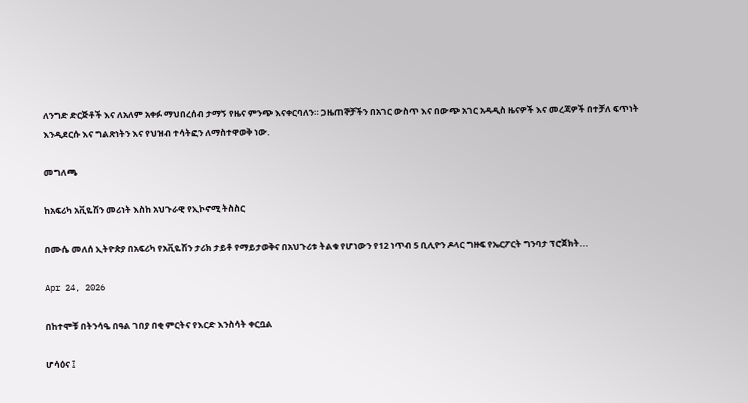ለንግድ ድርጅቶች እና ለአለም አቀፉ ማህበረሰብ ታማኝ የዜና ምንጭ እናቀርባለን። ጋዜጠኞቻችን በአገር ውስጥ እና በውጭ አገር አዳዲስ ዜናዎች እና መረጃዎች በተቻለ ፍጥነት እንዲደርሱ እና ግልጽነትን እና የህዝብ ተሳትፎን ለማስተዋወቅ ነው.

መግለጫ

ከአፍሪካ አቪዬሽን መሪነት እስከ አህጉራዊ የኢኮኖሚ ትስስር

በሙሴ መለሰ ኢትዮጵያ በአፍሪካ የአቪዬሽን ታሪክ ታይቶ የማይታወቅና በአህጉሪቱ ትልቁ የሆነውን የ12 ነጥብ 5 ቢሊዮን ዶላር ግዙፍ የኤርፖርት ግንባታ ፕሮጀክት...

Apr 24, 2026

በከተሞቹ በትንሳዔ በዓል ገበያ በቂ ምርትና የእርድ እንስሳት ቀርቧል

ሆሳዕና ፤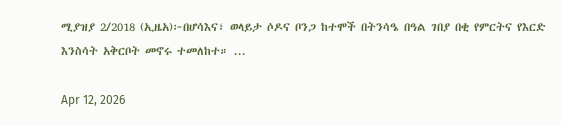ሚያዝያ 2/2018 (ኢዜአ)፦በሆሳእና፣ ወላይታ ሶዶና ቦንጋ ከተሞች በትንሳዔ በዓል ገበያ በቂ የምርትና የእርድ እንስሳት አቅርቦት መኖሩ ተመለከተ። ...

Apr 12, 2026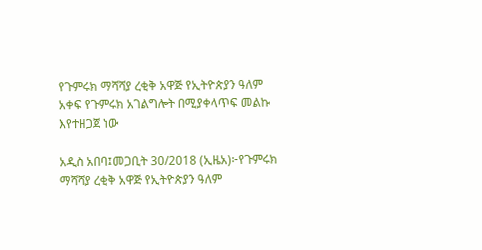የጉምሩክ ማሻሻያ ረቂቅ አዋጅ የኢትዮጵያን ዓለም አቀፍ የጉምሩክ አገልግሎት በሚያቀላጥፍ መልኩ እየተዘጋጀ ነው

አዲስ አበባ፤መጋቢት 30/2018 (ኢዜአ)፦የጉምሩክ ማሻሻያ ረቂቅ አዋጅ የኢትዮጵያን ዓለም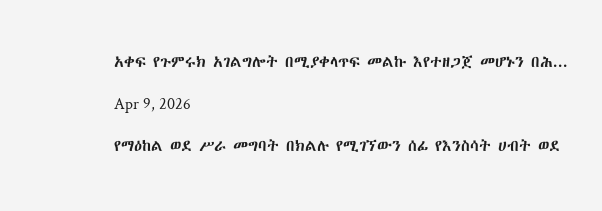አቀፍ የጉምሩክ አገልግሎት በሚያቀላጥፍ መልኩ እየተዘጋጀ መሆኑን በሕ...

Apr 9, 2026

የማዕከል ወደ ሥራ መግባት በክልሉ የሚገኘውን ሰፊ የእንስሳት ሀብት ወደ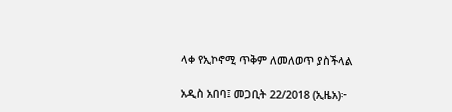ላቀ የኢኮኖሚ ጥቅም ለመለወጥ ያስችላል

አዲስ አበባ፤ መጋቢት 22/2018 (ኢዜአ)፦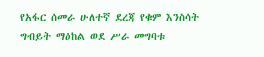የአፋር ሰመራ ሁለተኛ ደረጃ የቁም እንስሳት ግብይት ማዕከል ወደ ሥራ መግባቱ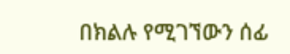በክልሉ የሚገኘውን ሰፊ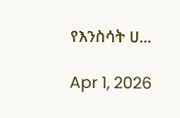የእንስሳት ሀ...

Apr 1, 2026